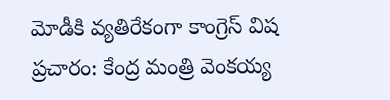మోడీకి వ్యతిరేకంగా కాంగ్రెస్ విష ప్రచారం: కేంద్ర మంత్రి వెంకయ్య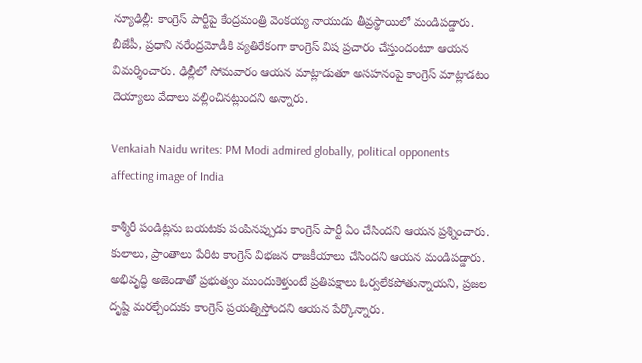న్యూఢిల్లీ: కాంగ్రెస్ పార్టీపై కేంద్రమంత్రి వెంకయ్య నాయుడు తీవ్రస్థాయిలో మండిపడ్డారు. బీజేపీ, ప్రధాని నరేంద్రమోడీకి వ్యతిరేకంగా కాంగ్రెస్ విష ప్రచారం చేస్తుందంటూ ఆయన విమర్శించారు. ఢిల్లీలో సోమవారం ఆయన మాట్లాడుతూ అసహనంపై కాంగ్రెస్ మాట్లాడటం దెయ్యాలు వేదాలు వల్లించినట్లుందని అన్నారు.

Venkaiah Naidu writes: PM Modi admired globally, political opponents affecting image of India

కాశ్మీరీ పండిట్లను బయటకు పంపినప్పుడు కాంగ్రెస్ పార్టీ ఏం చేసిందని ఆయన ప్రశ్నించారు. కులాలు, ప్రాంతాలు పేరిట కాంగ్రెస్ విభజన రాజకీయాలు చేసిందని ఆయన మండిపడ్డారు. అభివృద్ధి అజెండాతో ప్రభుత్వం ముందుకెళ్తుంటే ప్రతిపక్షాలు ఓర్వలేకపోతున్నాయని, ప్రజల దృష్టి మరల్చేందుకు కాంగ్రెస్ ప్రయత్నిస్తోందని ఆయన పేర్కొన్నారు.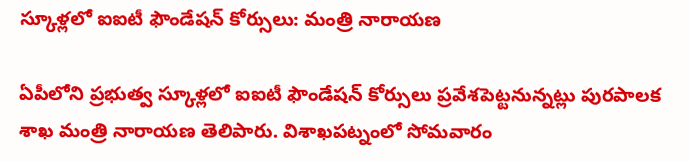స్కూళ్లలో ఐఐటీ ఫౌండేషన్‌ కోర్సులు: మంత్రి నారాయణ

ఏపీలోని ప్రభుత్వ స్కూళ్లలో ఐఐటీ ఫౌండేషన్‌ కోర్సులు ప్రవేశపెట్టనున్నట్లు పురపాలక శాఖ మంత్రి నారాయణ తెలిపారు. విశాఖపట్నంలో సోమవారం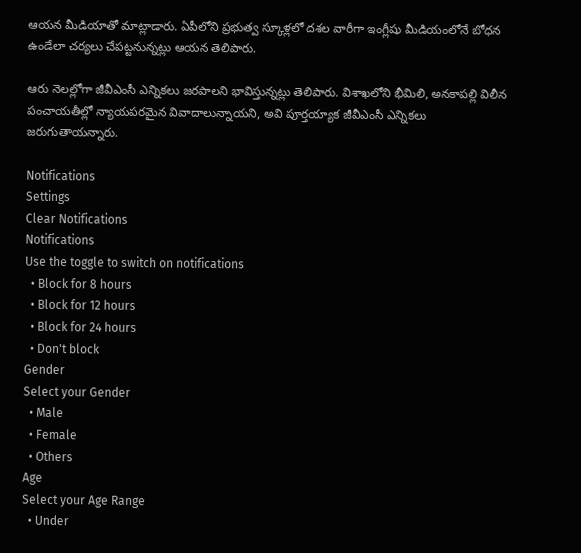ఆయన మీడియాతో మాట్లాడారు. ఏపీలోని ప్రభుత్వ స్కూళ్లలో దశల వారీగా ఇంగ్లీషు మీడియంలోనే బోధన ఉండేలా చర్యలు చేపట్టనున్నట్లు ఆయన తెలిపారు.

ఆరు నెలల్లోగా జీవీఎంసీ ఎన్నికలు జరపాలని భావిస్తున్నట్లు తెలిపారు. విశాఖలోని భీమిలి, అనకాపల్లి విలీన పంచాయతీల్లో న్యాయపరమైన వివాదాలున్నాయని, అవి పూర్తయ్యాక జీవీఎంసీ ఎన్నికలు జరుగుతాయన్నారు.

Notifications
Settings
Clear Notifications
Notifications
Use the toggle to switch on notifications
  • Block for 8 hours
  • Block for 12 hours
  • Block for 24 hours
  • Don't block
Gender
Select your Gender
  • Male
  • Female
  • Others
Age
Select your Age Range
  • Under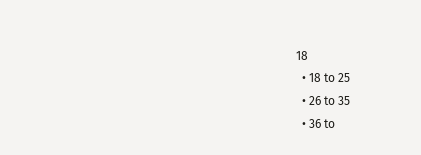18
  • 18 to 25
  • 26 to 35
  • 36 to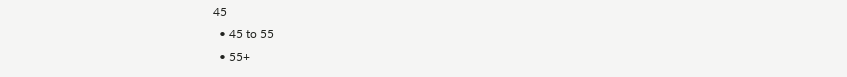45
  • 45 to 55
  • 55+